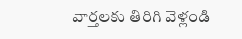వార్తలకు తిరిగి వెళ్లండి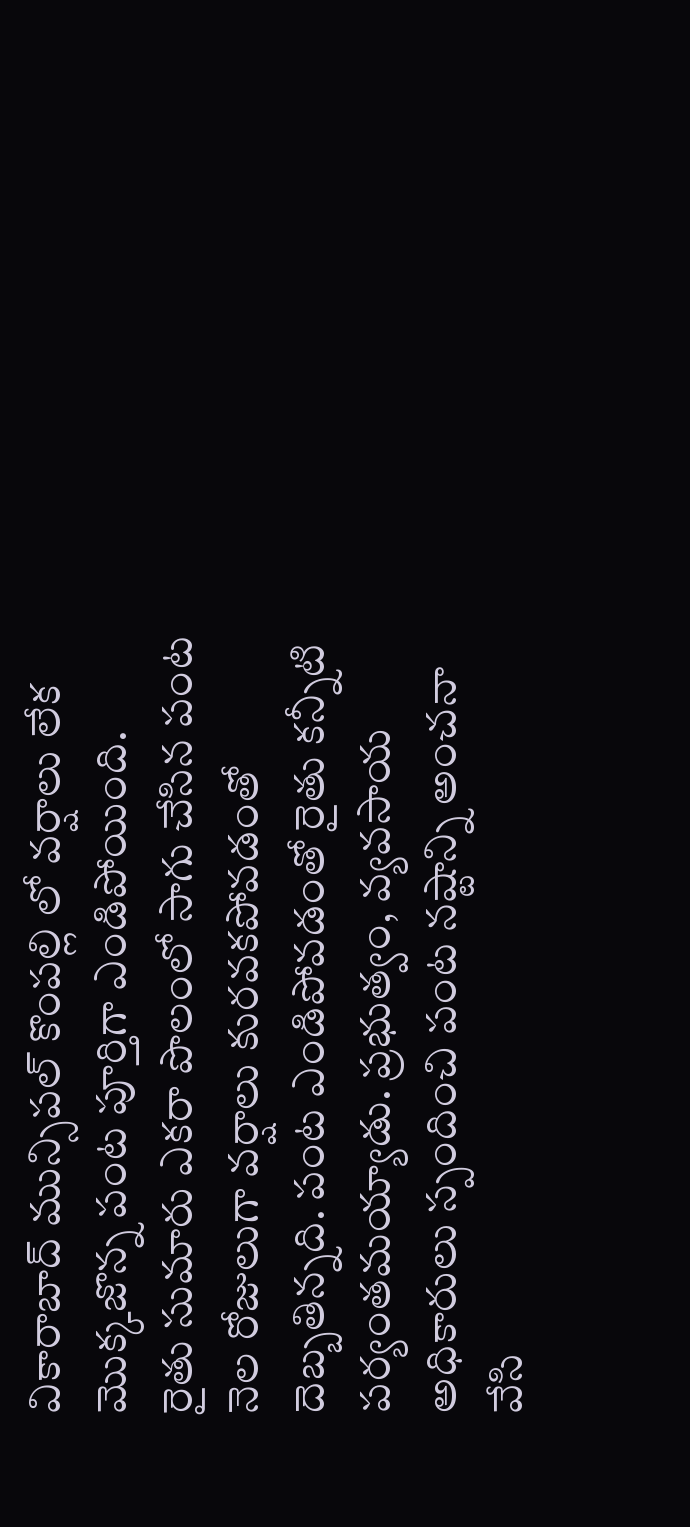వికారాబాద్ మున్సిపల్ కొంపల్లి లో వర్షాలు లేక మొక్కజొన్న పంట పూర్తిగా ఎండిపోయింది.
రైతు సుమారు ఎకరా పొలంలో సాగు చేసిన పంట నెల రోజులుగా వర్షాలు కురవకపోవడంతో దెబ్బతిన్నది. పంట ఎండిపోవడంతో రైతు కన్నీటి పర్యంతమయ్యాడు. ప్రభుత్వం, వ్యవసాయ అధికారులు స్పందించి పంట నష్టాన్ని అంచనా వేసి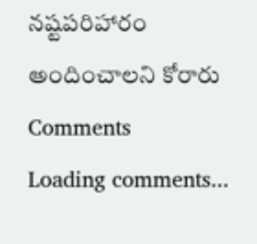నష్టపరిహారం అందించాలని కోరారు
Comments
Loading comments...